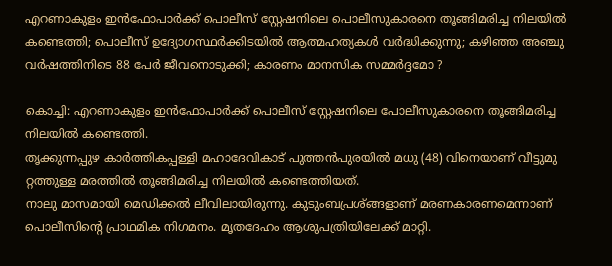എറണാകുളം ഇന്‍ഫോപാര്‍ക്ക് പൊലീസ് സ്റ്റേഷനിലെ പൊലീസുകാരനെ തൂങ്ങിമരിച്ച നിലയില്‍ കണ്ടെത്തി; പൊലീസ് ഉദ്യോഗസ്ഥര്‍ക്കിടയില്‍ ആത്മഹത്യകള്‍ വര്‍ദ്ധിക്കുന്നു; കഴിഞ്ഞ അഞ്ചു വര്‍ഷത്തിനിടെ 88 പേര്‍ ജീവനൊടുക്കി; കാരണം മാനസിക സമ്മര്‍ദ്ദമോ ?

കൊച്ചി: എറണാകുളം ഇന്‍ഫോപാര്‍ക്ക് പൊലീസ് സ്റ്റേഷനിലെ പോലീസുകാരനെ തൂങ്ങിമരിച്ച നിലയില്‍ കണ്ടെത്തി.
തൃക്കുന്നപ്പുഴ കാര്‍ത്തികപ്പള്ളി മഹാദേവികാട് പുത്തന്‍പുരയില്‍ മധു (48) വിനെയാണ് വീട്ടുമു റ്റത്തുള്ള മരത്തില്‍ തൂങ്ങിമരിച്ച നിലയില്‍ കണ്ടെത്തിയത്.
നാലു മാസമായി മെഡിക്കല്‍ ലീവിലായിരുന്നു. കുടുംബപ്രശ്ങ്ങളാണ് മരണകാരണമെന്നാണ് പൊലീസിന്റെ പ്രാഥമിക നിഗമനം. മൃതദേഹം ആശുപത്രിയിലേക്ക് മാറ്റി.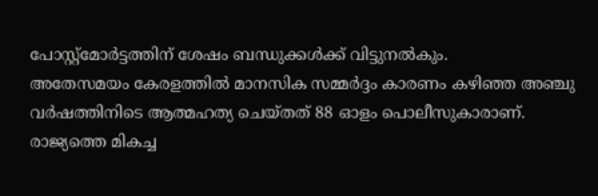പോസ്റ്റ്‌മോര്‍ട്ടത്തിന് ശേഷം ബന്ധുക്കള്‍ക്ക് വിട്ടുനല്‍കും.
അതേസമയം കേരളത്തില്‍ മാനസിക സമ്മര്‍ദ്ദം കാരണം കഴിഞ്ഞ അഞ്ചു വര്‍ഷത്തിനിടെ ആത്മഹത്യ ചെയ്തത് 88 ഓളം പൊലീസുകാരാണ്. രാജ്യത്തെ മികച്ച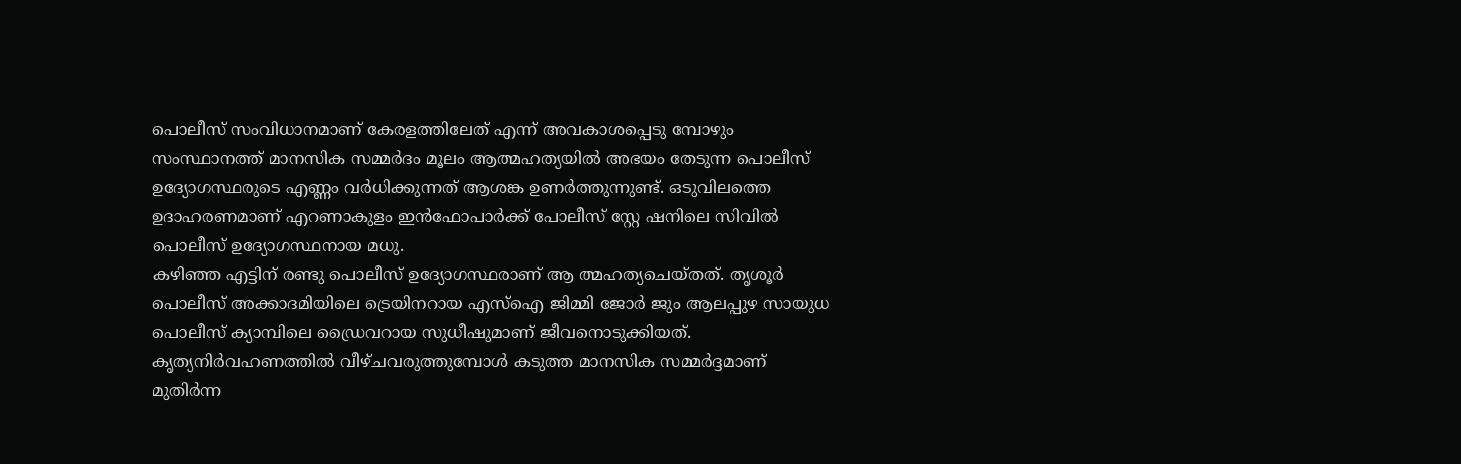പൊലീസ് സംവിധാനമാണ് കേരളത്തിലേത് എന്ന് അവകാശപ്പെടു മ്പോഴും സംസ്ഥാനത്ത് മാനസിക സമ്മര്‍ദം മൂലം ആത്മഹത്യയില്‍ അഭയം തേടുന്ന പൊലീസ് ഉദ്യോഗസ്ഥരുടെ എണ്ണം വര്‍ധിക്കുന്നത് ആശങ്ക ഉണര്‍ത്തുന്നുണ്ട്. ഒടുവിലത്തെ ഉദാഹരണമാണ് എറണാകുളം ഇന്‍ഫോപാര്‍ക്ക് പോലീസ് സ്റ്റേ ഷനിലെ സിവില്‍ പൊലീസ് ഉദ്യോഗസ്ഥനായ മധു.
കഴിഞ്ഞ എട്ടിന് രണ്ടു പൊലീസ് ഉദ്യോഗസ്ഥരാണ് ആ ത്മഹത്യചെയ്തത്. തൃശൂര്‍ പൊലീസ് അക്കാദമിയിലെ ട്രെയിനറായ എസ്‌ഐ ജിമ്മി ജോര്‍ ജും ആലപ്പുഴ സായുധ പൊലീസ് ക്യാമ്പിലെ ഡ്രൈവറായ സുധീഷുമാണ് ജീവനൊടുക്കിയത്.
കൃത്യനിര്‍വഹണത്തില്‍ വീഴ്ചവരുത്തുമ്പോള്‍ കടുത്ത മാനസിക സമ്മര്‍ദ്ദമാണ് മുതിര്‍ന്ന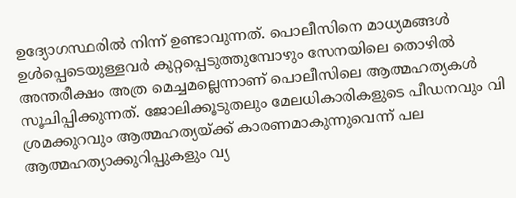ഉദ്യോഗസ്ഥരില്‍ നിന്ന് ഉണ്ടാവുന്നത്. പൊലീസിനെ മാധ്യമങ്ങള്‍ ഉള്‍പ്പെടെയുള്ളവര്‍ കുറ്റപ്പെടുത്തുമ്പോഴും സേനയിലെ തൊഴില്‍ അന്തരീക്ഷം അത്ര മെച്ചമല്ലെന്നാണ് പൊലീസിലെ ആത്മഹത്യകള്‍ സൂചിപ്പിക്കുന്നത്. ജോലിക്കൂടുതലും മേലധികാരികളുടെ പീഡനവും വി ശ്രമക്കുറവും ആത്മഹത്യയ്ക്ക് കാരണമാകുന്നുവെന്ന് പല ആത്മഹത്യാക്കുറിപ്പുകളും വ്യ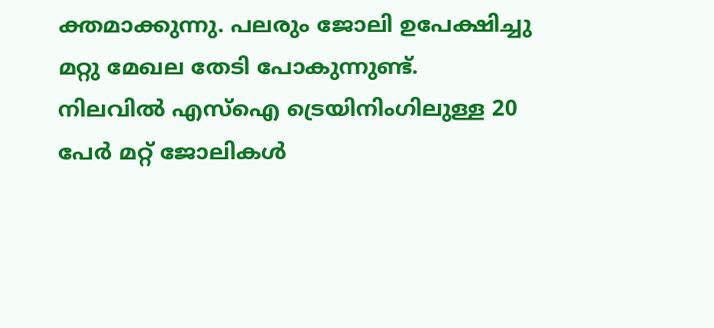ക്തമാക്കുന്നു. പലരും ജോലി ഉപേക്ഷിച്ചു മറ്റു മേഖല തേടി പോകുന്നുണ്ട്.
നിലവില്‍ എസ്‌ഐ ട്രെയിനിംഗിലുള്ള 20 പേര്‍ മറ്റ് ജോലികള്‍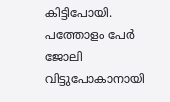കിട്ടിപോയി. പത്തോളം പേര്‍ ജോലി വിട്ടുപോകാനായി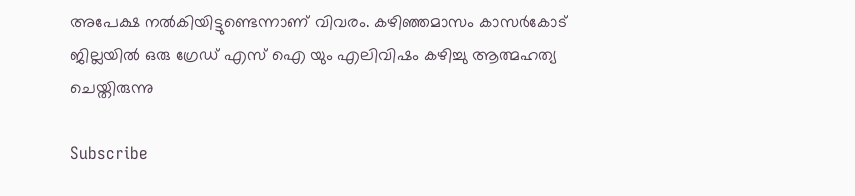അപേക്ഷ നല്‍കിയിട്ടുണ്ടെന്നാണ് വിവരം. കഴിഞ്ഞമാസം കാസര്‍കോട് ജില്ലയില്‍ ഒരു ഗ്രേഡ് എസ് ഐ യും എലിവിഷം കഴിച്ചു ആത്മഹത്യ ചെയ്തിരുന്നു

Subscribe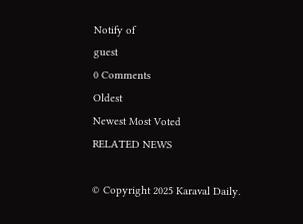Notify of
guest
0 Comments
Oldest
Newest Most Voted
RELATED NEWS

© Copyright 2025 Karaval Daily.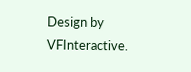Design by VFInteractive.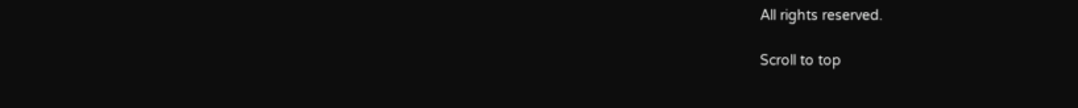All rights reserved.

Scroll to top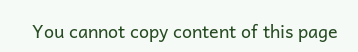You cannot copy content of this page